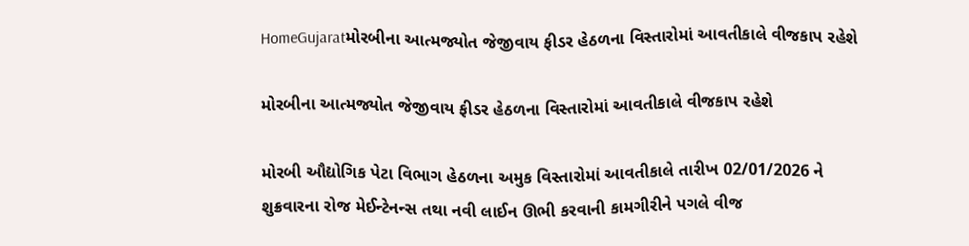HomeGujaratમોરબીના આત્મજ્યોત જેજીવાય ફીડર હેઠળના વિસ્તારોમાં આવતીકાલે વીજકાપ રહેશે

મોરબીના આત્મજ્યોત જેજીવાય ફીડર હેઠળના વિસ્તારોમાં આવતીકાલે વીજકાપ રહેશે

મોરબી ઔદ્યોગિક પેટા વિભાગ હેઠળના અમુક વિસ્તારોમાં આવતીકાલે તારીખ 02/01/2026 ને શુક્રવારના રોજ મેઈન્ટેનન્સ તથા નવી લાઈન ઊભી કરવાની કામગીરીને પગલે વીજ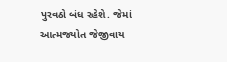પુરવઠો બંધ રહેશે. જેમાં આત્મજ્યોત જેજીવાય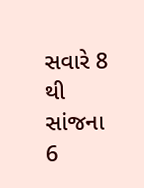સવારે 8 થી સાંજના 6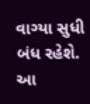વાગ્યા સુધી બંધ રહેશે. આ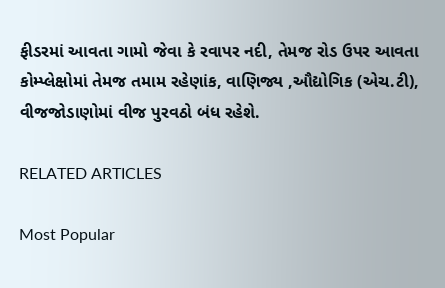ફીડરમાં આવતા ગામો જેવા કે રવાપર નદી, તેમજ રોડ ઉપર આવતા કોમ્પ્લેક્ષોમાં તેમજ તમામ રહેણાંક, વાણિજ્ય ,ઔદ્યોગિક (એચ.ટી), વીજજોડાણોમાં વીજ પુરવઠો બંધ રહેશે.

RELATED ARTICLES

Most Popular